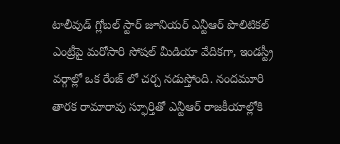టాలీవుడ్ గ్లోబల్ స్టార్ జూనియర్ ఎన్టీఆర్ పొలిటికల్ ఎంట్రీపై మరోసారి సోషల్ మీడియా వేదికగా, ఇండస్ట్రీ వర్గాల్లో ఒక రేంజ్ లో చర్చ నడుస్తోంది. నందమూరి తారక రామారావు స్ఫూర్తితో ఎన్టీఆర్ రాజకీయాల్లోకి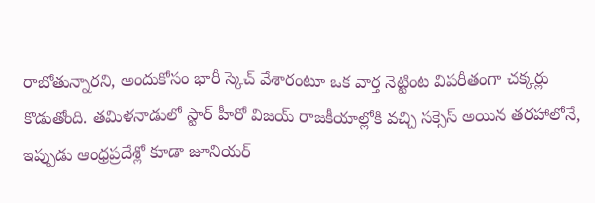రాబోతున్నారని, అందుకోసం భారీ స్కెచ్ వేశారంటూ ఒక వార్త నెట్టింట విపరీతంగా చక్కర్లు కొడుతోంది. తమిళనాడులో స్టార్ హీరో విజయ్ రాజకీయాల్లోకి వచ్చి సక్సెస్ అయిన తరహాలోనే, ఇప్పుడు ఆంధ్రప్రదేశ్లో కూడా జూనియర్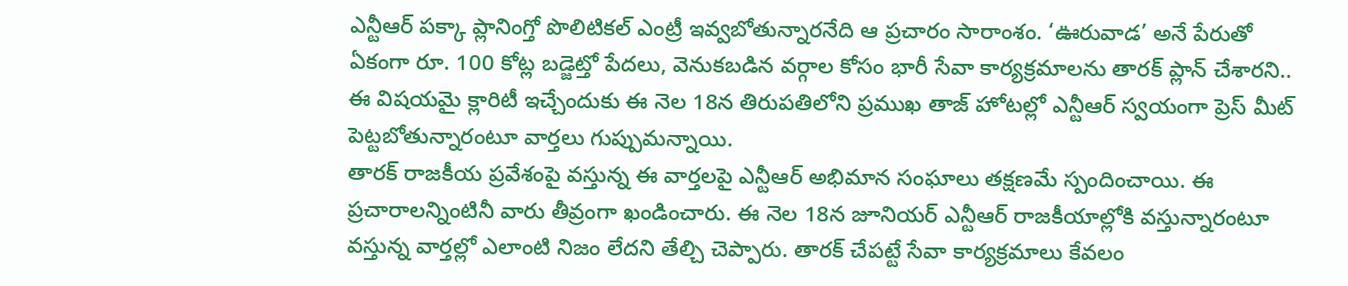ఎన్టీఆర్ పక్కా ప్లానింగ్తో పొలిటికల్ ఎంట్రీ ఇవ్వబోతున్నారనేది ఆ ప్రచారం సారాంశం. ‘ఊరువాడ’ అనే పేరుతో ఏకంగా రూ. 100 కోట్ల బడ్జెట్తో పేదలు, వెనుకబడిన వర్గాల కోసం భారీ సేవా కార్యక్రమాలను తారక్ ప్లాన్ చేశారని.. ఈ విషయమై క్లారిటీ ఇచ్చేందుకు ఈ నెల 18న తిరుపతిలోని ప్రముఖ తాజ్ హోటల్లో ఎన్టీఆర్ స్వయంగా ప్రెస్ మీట్ పెట్టబోతున్నారంటూ వార్తలు గుప్పుమన్నాయి.
తారక్ రాజకీయ ప్రవేశంపై వస్తున్న ఈ వార్తలపై ఎన్టీఆర్ అభిమాన సంఘాలు తక్షణమే స్పందించాయి. ఈ ప్రచారాలన్నింటినీ వారు తీవ్రంగా ఖండించారు. ఈ నెల 18న జూనియర్ ఎన్టీఆర్ రాజకీయాల్లోకి వస్తున్నారంటూ వస్తున్న వార్తల్లో ఎలాంటి నిజం లేదని తేల్చి చెప్పారు. తారక్ చేపట్టే సేవా కార్యక్రమాలు కేవలం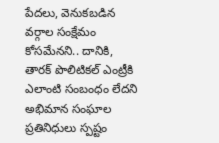పేదలు, వెనుకబడిన వర్గాల సంక్షేమం కోసమేనని.. దానికి, తారక్ పొలిటికల్ ఎంట్రీకి ఎలాంటి సంబంధం లేదని అభిమాన సంఘాల ప్రతినిధులు స్పష్టం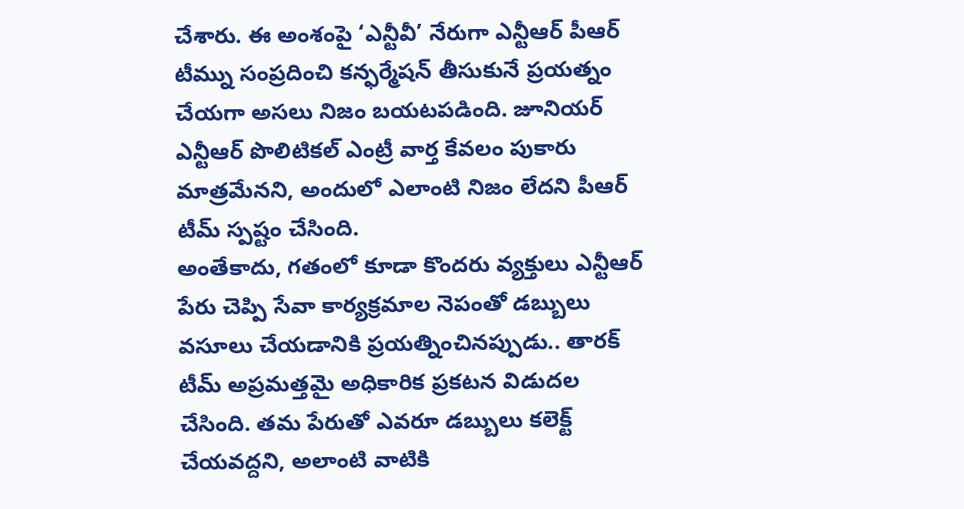చేశారు. ఈ అంశంపై ‘ఎన్టీవీ’ నేరుగా ఎన్టీఆర్ పీఆర్ టీమ్ను సంప్రదించి కన్ఫర్మేషన్ తీసుకునే ప్రయత్నం చేయగా అసలు నిజం బయటపడింది. జూనియర్ ఎన్టీఆర్ పొలిటికల్ ఎంట్రీ వార్త కేవలం పుకారు మాత్రమేనని, అందులో ఎలాంటి నిజం లేదని పీఆర్ టీమ్ స్పష్టం చేసింది.
అంతేకాదు, గతంలో కూడా కొందరు వ్యక్తులు ఎన్టీఆర్ పేరు చెప్పి సేవా కార్యక్రమాల నెపంతో డబ్బులు వసూలు చేయడానికి ప్రయత్నించినప్పుడు.. తారక్ టీమ్ అప్రమత్తమై అధికారిక ప్రకటన విడుదల చేసింది. తమ పేరుతో ఎవరూ డబ్బులు కలెక్ట్ చేయవద్దని, అలాంటి వాటికి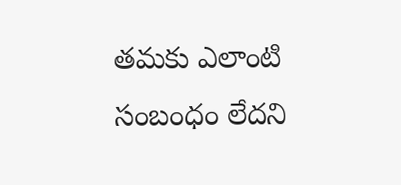తమకు ఎలాంటి సంబంధం లేదని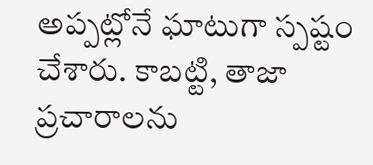అప్పట్లోనే ఘాటుగా స్పష్టం చేశారు. కాబట్టి, తాజా ప్రచారాలను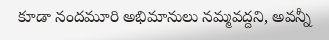కూడా నందమూరి అభిమానులు నమ్మవద్దని, అవన్నీ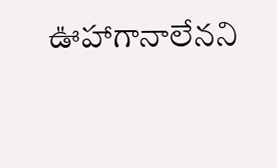ఊహాగానాలేనని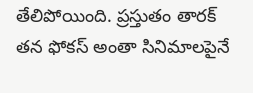తేలిపోయింది. ప్రస్తుతం తారక్ తన ఫోకస్ అంతా సినిమాలపైనే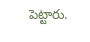పెట్టారు.